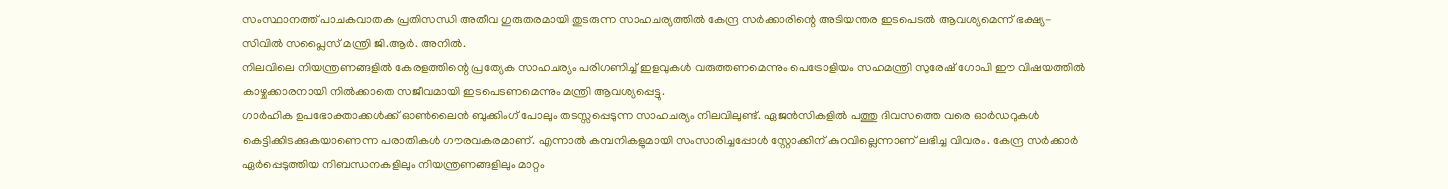സംസ്ഥാനത്ത് പാചകവാതക പ്രതിസന്ധി അതീവ ഗുരുതരമായി തുടരുന്ന സാഹചര്യത്തിൽ കേന്ദ്ര സർക്കാരിന്റെ അടിയന്തര ഇടപെടൽ ആവശ്യമെന്ന് ഭക്ഷ്യ-സിവിൽ സപ്ലൈസ് മന്ത്രി ജി.ആർ. അനിൽ.
നിലവിലെ നിയന്ത്രണങ്ങളിൽ കേരളത്തിന്റെ പ്രത്യേക സാഹചര്യം പരിഗണിച്ച് ഇളവുകൾ വരുത്തണമെന്നും പെട്രോളിയം സഹമന്ത്രി സുരേഷ് ഗോപി ഈ വിഷയത്തിൽ കാഴ്ചക്കാരനായി നിൽക്കാതെ സജീവമായി ഇടപെടണമെന്നും മന്ത്രി ആവശ്യപ്പെട്ടു.
ഗാർഹിക ഉപഭോക്താക്കൾക്ക് ഓൺലൈൻ ബുക്കിംഗ് പോലും തടസ്സപ്പെടുന്ന സാഹചര്യം നിലവിലുണ്ട്. ഏജൻസികളിൽ പത്തു ദിവസത്തെ വരെ ഓർഡറുകൾ കെട്ടിക്കിടക്കുകയാണെന്ന പരാതികൾ ഗൗരവകരമാണ്. എന്നാൽ കമ്പനികളുമായി സംസാരിച്ചപ്പോൾ സ്റ്റോക്കിന് കുറവില്ലെന്നാണ് ലഭിച്ച വിവരം. കേന്ദ്ര സർക്കാർ ഏർപ്പെടുത്തിയ നിബന്ധനകളിലും നിയന്ത്രണങ്ങളിലും മാറ്റം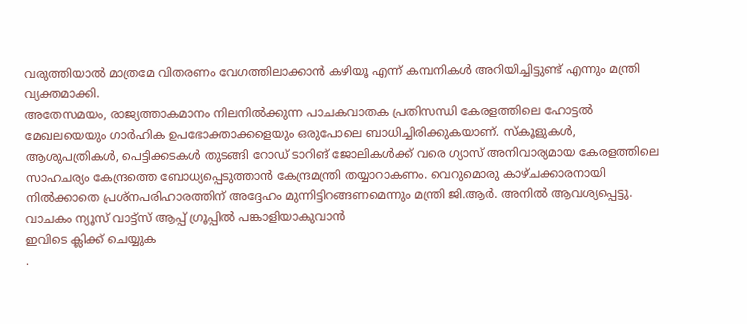വരുത്തിയാൽ മാത്രമേ വിതരണം വേഗത്തിലാക്കാൻ കഴിയൂ എന്ന് കമ്പനികൾ അറിയിച്ചിട്ടുണ്ട് എന്നും മന്ത്രി വ്യക്തമാക്കി.
അതേസമയം, രാജ്യത്താകമാനം നിലനിൽക്കുന്ന പാചകവാതക പ്രതിസന്ധി കേരളത്തിലെ ഹോട്ടൽ മേഖലയെയും ഗാർഹിക ഉപഭോക്താക്കളെയും ഒരുപോലെ ബാധിച്ചിരിക്കുകയാണ്. സ്കൂളുകൾ, ആശുപത്രികൾ, പെട്ടിക്കടകൾ തുടങ്ങി റോഡ് ടാറിങ് ജോലികൾക്ക് വരെ ഗ്യാസ് അനിവാര്യമായ കേരളത്തിലെ സാഹചര്യം കേന്ദ്രത്തെ ബോധ്യപ്പെടുത്താൻ കേന്ദ്രമന്ത്രി തയ്യാറാകണം. വെറുമൊരു കാഴ്ചക്കാരനായി നിൽക്കാതെ പ്രശ്നപരിഹാരത്തിന് അദ്ദേഹം മുന്നിട്ടിറങ്ങണമെന്നും മന്ത്രി ജി.ആർ. അനിൽ ആവശ്യപ്പെട്ടു.
വാചകം ന്യൂസ് വാട്ട്സ് ആപ്പ് ഗ്രൂപ്പിൽ പങ്കാളിയാകുവാൻ
ഇവിടെ ക്ലിക്ക് ചെയ്യുക
.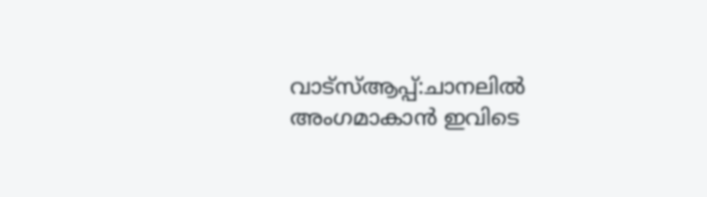വാട്സ്ആപ്പ്:ചാനലിൽ അംഗമാകാൻ ഇവിടെ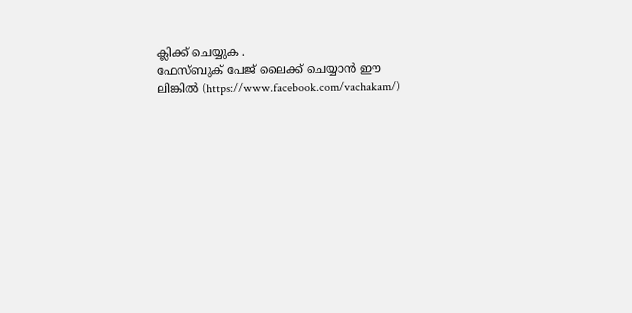ക്ലിക്ക് ചെയ്യുക .
ഫേസ്ബുക് പേജ് ലൈക്ക് ചെയ്യാൻ ഈ ലിങ്കിൽ (https://www.facebook.com/vachakam/)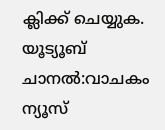ക്ലിക്ക് ചെയ്യുക.
യൂട്യൂബ് ചാനൽ:വാചകം ന്യൂസ്